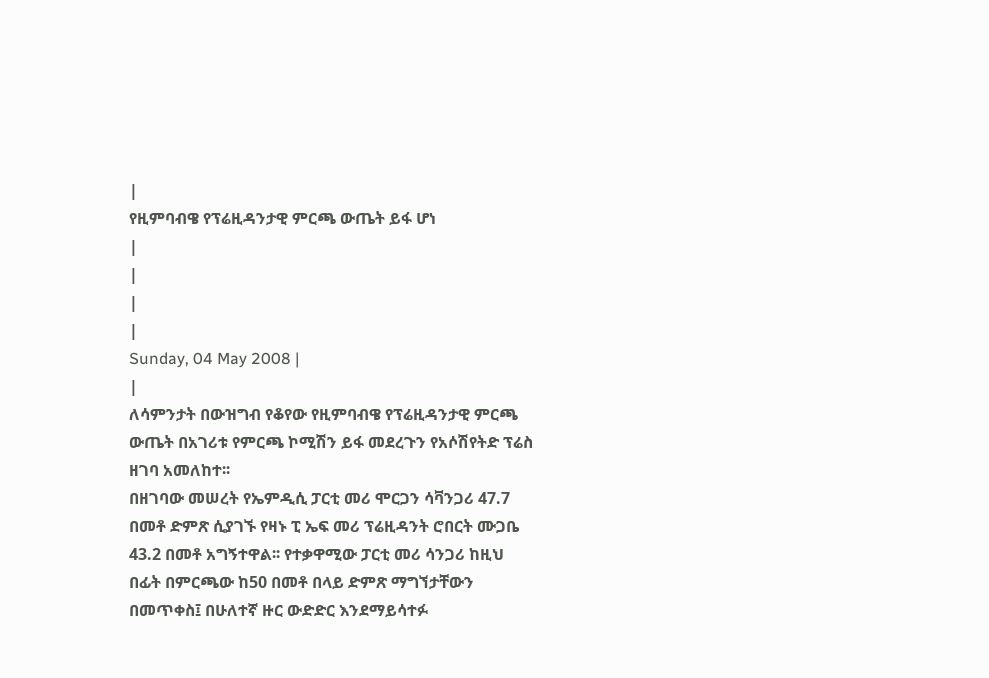|
የዚምባብዌ የፕሬዚዳንታዊ ምርጫ ውጤት ይፋ ሆነ
|
|
|
|
Sunday, 04 May 2008 |
|
ለሳምንታት በውዝግብ የቆየው የዚምባብዌ የፕሬዚዳንታዊ ምርጫ ውጤት በአገሪቱ የምርጫ ኮሚሽን ይፋ መደረጉን የአሶሽየትድ ፕሬስ ዘገባ አመለከተ፡፡
በዘገባው መሠረት የኤምዲሲ ፓርቲ መሪ ሞርጋን ሳቫንጋሪ 47.7 በመቶ ድምጽ ሲያገኙ የዛኑ ፒ ኤፍ መሪ ፕሬዚዳንት ሮበርት ሙጋቤ 43.2 በመቶ አግኝተዋል፡፡ የተቃዋሚው ፓርቲ መሪ ሳንጋሪ ከዚህ በፊት በምርጫው ከ50 በመቶ በላይ ድምጽ ማግኘታቸውን በመጥቀስ፤ በሁለተኛ ዙር ውድድር እንደማይሳተፉ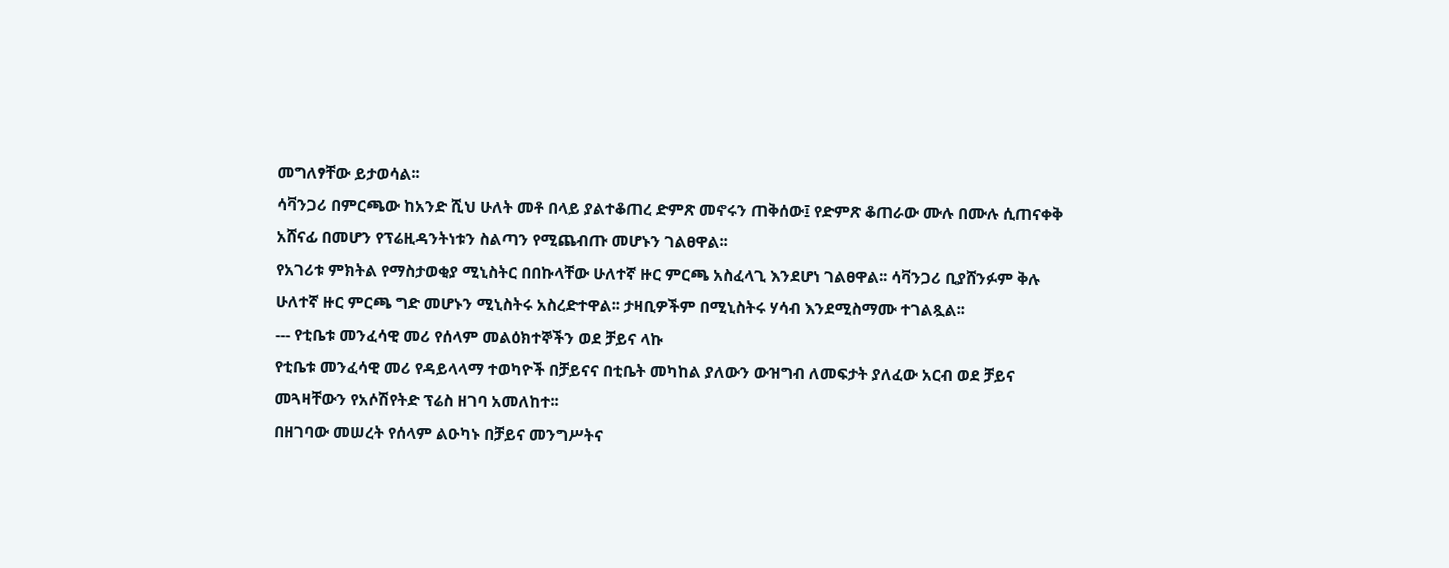መግለፃቸው ይታወሳል፡፡
ሳቫንጋሪ በምርጫው ከአንድ ሺህ ሁለት መቶ በላይ ያልተቆጠረ ድምጽ መኖሩን ጠቅሰው፤ የድምጽ ቆጠራው ሙሉ በሙሉ ሲጠናቀቅ አሸናፊ በመሆን የፕሬዚዳንትነቱን ስልጣን የሚጨብጡ መሆኑን ገልፀዋል፡፡
የአገሪቱ ምክትል የማስታወቂያ ሚኒስትር በበኩላቸው ሁለተኛ ዙር ምርጫ አስፈላጊ እንደሆነ ገልፀዋል፡፡ ሳቫንጋሪ ቢያሸንፉም ቅሉ ሁለተኛ ዙር ምርጫ ግድ መሆኑን ሚኒስትሩ አስረድተዋል፡፡ ታዛቢዎችም በሚኒስትሩ ሃሳብ እንደሚስማሙ ተገልጿል፡፡
--- የቲቤቱ መንፈሳዊ መሪ የሰላም መልዕክተኞችን ወደ ቻይና ላኩ
የቲቤቱ መንፈሳዊ መሪ የዳይላላማ ተወካዮች በቻይናና በቲቤት መካከል ያለውን ውዝግብ ለመፍታት ያለፈው አርብ ወደ ቻይና መጓዛቸውን የአሶሽየትድ ፕሬስ ዘገባ አመለከተ፡፡
በዘገባው መሠረት የሰላም ልዑካኑ በቻይና መንግሥትና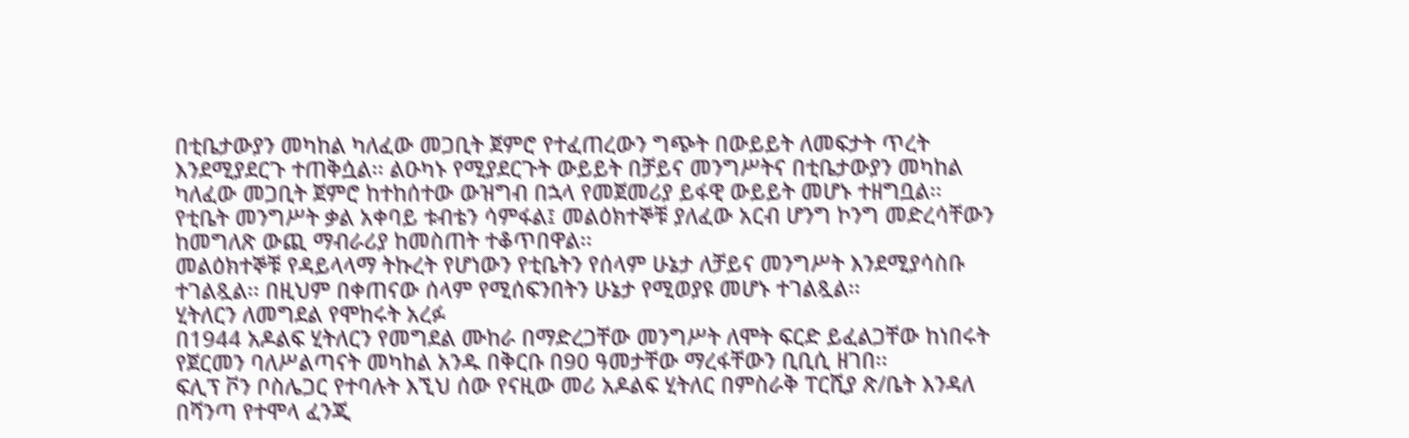በቲቤታውያን መካከል ካለፈው መጋቢት ጀምሮ የተፈጠረውን ግጭት በውይይት ለመፍታት ጥረት እንደሚያደርጉ ተጠቅሷል፡፡ ልዑካኑ የሚያደርጉት ውይይት በቻይና መንግሥትና በቲቤታውያን መካከል ካለፈው መጋቢት ጀምሮ ከተከሰተው ውዝግብ በኋላ የመጀመሪያ ይፋዊ ውይይት መሆኑ ተዘግቧል፡፡
የቲቤት መንግሥት ቃል አቀባይ ቱብቴን ሳምፋል፤ መልዕክተኞቹ ያለፈው አርብ ሆንግ ኮንግ መድረሳቸውን ከመግለጽ ውጪ ማብራሪያ ከመስጠት ተቆጥበዋል፡፡
መልዕክተኞቹ የዳይላላማ ትኩረት የሆነውን የቲቤትን የሰላም ሁኔታ ለቻይና መንግሥት እንደሚያሳስቡ ተገልጿል፡፡ በዚህም በቀጠናው ሰላም የሚሰፍንበትን ሁኔታ የሚወያዩ መሆኑ ተገልጿል፡፡
ሂትለርን ለመግደል የሞከሩት አረፉ
በ1944 አዶልፍ ሂትለርን የመግደል ሙከራ በማድረጋቸው መንግሥት ለሞት ፍርድ ይፈልጋቸው ከነበሩት የጀርመን ባለሥልጣናት መካከል አንዱ በቅርቡ በ90 ዓመታቸው ማረፋቸውን ቢቢሲ ዘገበ፡፡
ፍሊፕ ቮን ቦስሌጋር የተባሉት እኚህ ሰው የናዚው መሪ አዶልፍ ሂትለር በምስራቅ ፐርሺያ ጽ/ቤት እንዳለ በሻንጣ የተሞላ ፈንጂ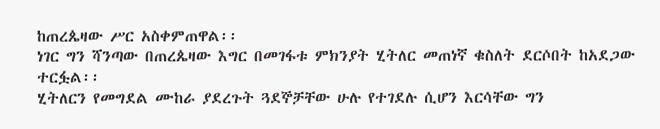ከጠረጴዛው ሥር አስቀምጠዋል፡፡
ነገር ግን ሻንጣው በጠረጴዛው እግር በመገፋቱ ምክንያት ሂትለር መጠነኛ ቁስለት ደርሶበት ከአደጋው ተርፏል፡፡
ሂትለርን የመግደል ሙከራ ያደረጉት ጓደኞቻቸው ሁሉ የተገደሉ ሲሆን እርሳቸው ግን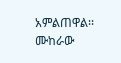አምልጠዋል፡፡ ሙከራው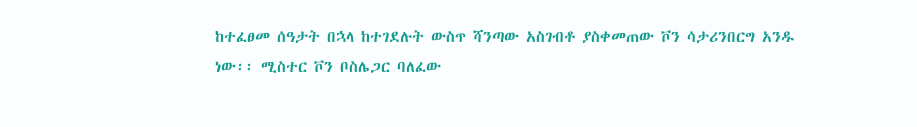ከተፈፀመ ሰዓታት በኋላ ከተገደሉት ውስጥ ሻንጣው አስገብቶ ያስቀመጠው ቮን ሳታሪንበርግ አንዱ ነው፡፡ ሚስተር ቮን ቦስሌጋር ባለፈው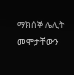ማክሰኞ ሌሊት መሞታቸውን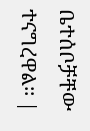ቤተሰቦቻቸው ተናግረዋል፡፡ |